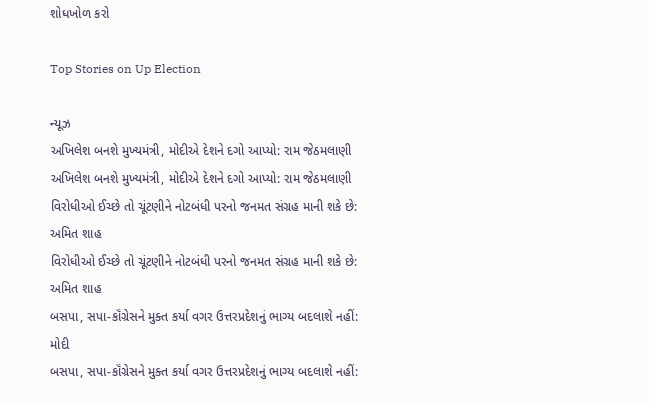શોધખોળ કરો

Top Stories on Up Election

ન્યૂઝ
અખિલેશ બનશે મુખ્યમંત્રી, મોદીએ દેશને દગો આપ્યો: રામ જેઠમલાણી
અખિલેશ બનશે મુખ્યમંત્રી, મોદીએ દેશને દગો આપ્યો: રામ જેઠમલાણી
વિરોધીઓ ઈચ્છે તો ચૂંટણીને નોટબંધી પરનો જનમત સંગ્રહ માની શકે છે: અમિત શાહ
વિરોધીઓ ઈચ્છે તો ચૂંટણીને નોટબંધી પરનો જનમત સંગ્રહ માની શકે છે: અમિત શાહ
બસપા, સપા-કૉંગ્રેસને મુક્ત કર્યા વગર ઉત્તરપ્રદેશનું ભાગ્ય બદલાશે નહીં: મોદી
બસપા, સપા-કૉંગ્રેસને મુક્ત કર્યા વગર ઉત્તરપ્રદેશનું ભાગ્ય બદલાશે નહીં: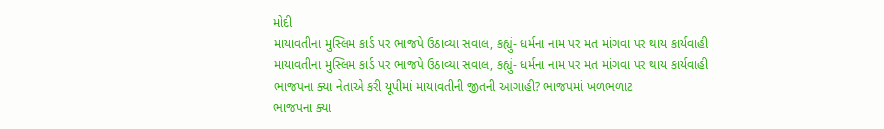મોદી
માયાવતીના મુસ્લિમ કાર્ડ પર ભાજપે ઉઠાવ્યા સવાલ, કહ્યું- ધર્મના નામ પર મત માંગવા પર થાય કાર્યવાહી
માયાવતીના મુસ્લિમ કાર્ડ પર ભાજપે ઉઠાવ્યા સવાલ, કહ્યું- ધર્મના નામ પર મત માંગવા પર થાય કાર્યવાહી
ભાજપના ક્યા નેતાએ કરી યૂપીમાં માયાવતીની જીતની આગાહી? ભાજપમાં ખળભળાટ
ભાજપના ક્યા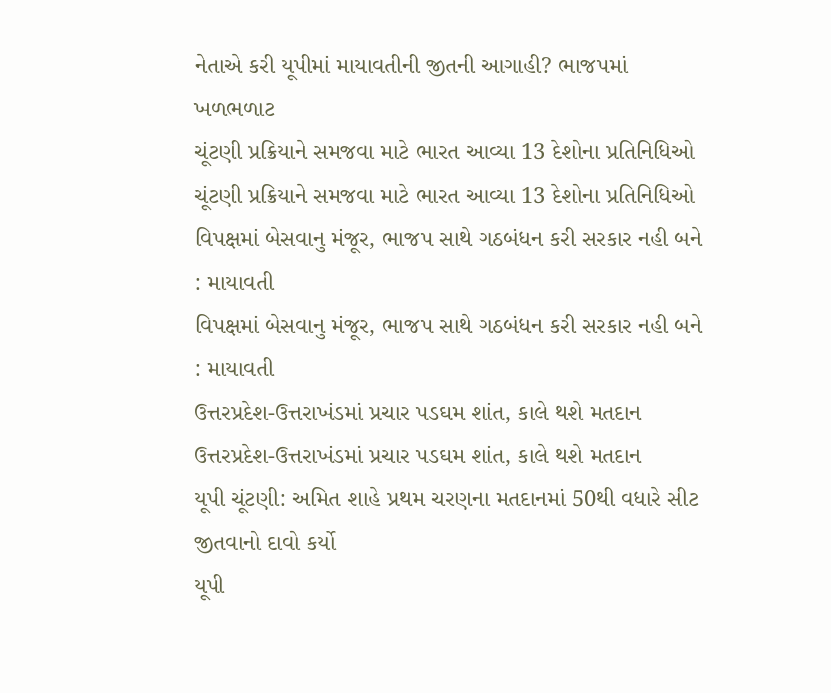નેતાએ કરી યૂપીમાં માયાવતીની જીતની આગાહી? ભાજપમાં ખળભળાટ
ચૂંટણી પ્રક્રિયાને સમજવા માટે ભારત આવ્યા 13 દેશોના પ્રતિનિધિઓ
ચૂંટણી પ્રક્રિયાને સમજવા માટે ભારત આવ્યા 13 દેશોના પ્રતિનિધિઓ
વિપક્ષમાં બેસવાનુ મંજૂર, ભાજપ સાથે ગઠબંધન કરી સરકાર નહી બને : માયાવતી
વિપક્ષમાં બેસવાનુ મંજૂર, ભાજપ સાથે ગઠબંધન કરી સરકાર નહી બને : માયાવતી
ઉત્તરપ્રદેશ-ઉત્તરાખંડમાં પ્રચાર પડઘમ શાંત, કાલે થશે મતદાન
ઉત્તરપ્રદેશ-ઉત્તરાખંડમાં પ્રચાર પડઘમ શાંત, કાલે થશે મતદાન
યૂપી ચૂંટણી: અમિત શાહે પ્રથમ ચરણના મતદાનમાં 50થી વધારે સીટ જીતવાનો દાવો કર્યો
યૂપી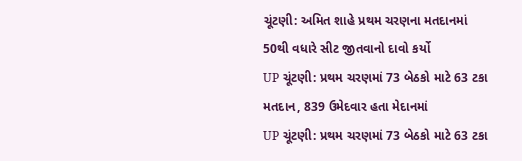ચૂંટણી: અમિત શાહે પ્રથમ ચરણના મતદાનમાં 50થી વધારે સીટ જીતવાનો દાવો કર્યો
UP ચૂંટણી: પ્રથમ ચરણમાં 73 બેઠકો માટે 63 ટકા મતદાન, 839 ઉમેદવાર હતા મેદાનમાં
UP ચૂંટણી: પ્રથમ ચરણમાં 73 બેઠકો માટે 63 ટકા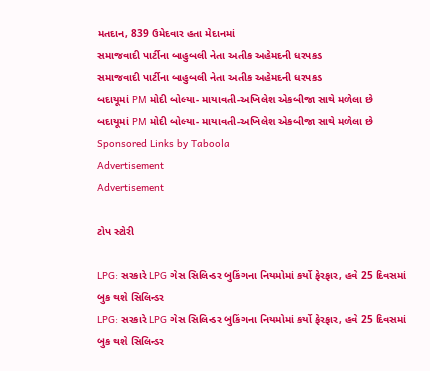મતદાન, 839 ઉમેદવાર હતા મેદાનમાં
સમાજવાદી પાર્ટીના બાહુબલી નેતા અતીક અહેમદની ધરપકડ
સમાજવાદી પાર્ટીના બાહુબલી નેતા અતીક અહેમદની ધરપકડ
બદાયૂમાં PM મોદી બોલ્યા- માયાવતી-અખિલેશ એકબીજા સાથે મળેલા છે
બદાયૂમાં PM મોદી બોલ્યા- માયાવતી-અખિલેશ એકબીજા સાથે મળેલા છે
Sponsored Links by Taboola
Advertisement
Advertisement

ટોપ સ્ટોરી

LPG: સરકારે LPG ગેસ સિલિન્ડર બુકિંગના નિયમોમાં કર્યો ફેરફાર, હવે 25 દિવસમાં બુક થશે સિલિન્ડર
LPG: સરકારે LPG ગેસ સિલિન્ડર બુકિંગના નિયમોમાં કર્યો ફેરફાર, હવે 25 દિવસમાં બુક થશે સિલિન્ડર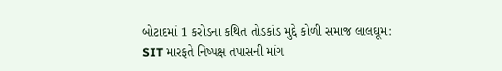બોટાદમાં 1 કરોડના કથિત તોડકાંડ મુદ્દે કોળી સમાજ લાલઘૂમ: SIT મારફતે નિષ્પક્ષ તપાસની માંગ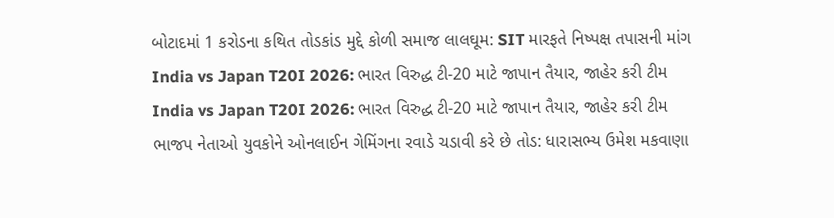બોટાદમાં 1 કરોડના કથિત તોડકાંડ મુદ્દે કોળી સમાજ લાલઘૂમ: SIT મારફતે નિષ્પક્ષ તપાસની માંગ
India vs Japan T20I 2026: ભારત વિરુદ્ધ ટી-20 માટે જાપાન તૈયાર, જાહેર કરી ટીમ
India vs Japan T20I 2026: ભારત વિરુદ્ધ ટી-20 માટે જાપાન તૈયાર, જાહેર કરી ટીમ
ભાજપ નેતાઓ યુવકોને ઓનલાઈન ગેમિંગના રવાડે ચડાવી કરે છે તોડ: ધારાસભ્ય ઉમેશ મકવાણા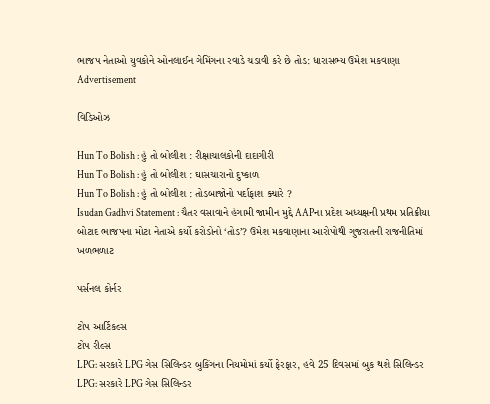ભાજપ નેતાઓ યુવકોને ઓનલાઈન ગેમિંગના રવાડે ચડાવી કરે છે તોડ: ધારાસભ્ય ઉમેશ મકવાણા
Advertisement

વિડિઓઝ

Hun To Bolish : હું તો બોલીશ : રીક્ષાચાલકોની દાદાગીરી
Hun To Bolish : હું તો બોલીશ : ઘાસચારાનો દુષ્કાળ
Hun To Bolish : હું તો બોલીશ : તોડબાજોનો પર્દાફાશ ક્યારે ?
Isudan Gadhvi Statement : ચૈતર વસાવાને હંગામી જામીન મુદ્દે AAPના પ્રદેશ અધ્યક્ષની પ્રથમ પ્રતિક્રીયા
બોટાદ ભાજપના મોટા નેતાએ કર્યો કરોડોનો ‘તોડ’? ઉમેશ મકવાણાના આરોપોથી ગુજરાતની રાજનીતિમાં ખળભળાટ

પર્સનલ કોર્નર

ટોપ આર્ટિકલ્સ
ટોપ રીલ્સ
LPG: સરકારે LPG ગેસ સિલિન્ડર બુકિંગના નિયમોમાં કર્યો ફેરફાર, હવે 25 દિવસમાં બુક થશે સિલિન્ડર
LPG: સરકારે LPG ગેસ સિલિન્ડર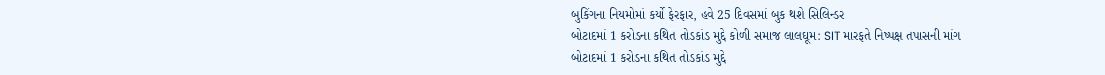બુકિંગના નિયમોમાં કર્યો ફેરફાર, હવે 25 દિવસમાં બુક થશે સિલિન્ડર
બોટાદમાં 1 કરોડના કથિત તોડકાંડ મુદ્દે કોળી સમાજ લાલઘૂમ: SIT મારફતે નિષ્પક્ષ તપાસની માંગ
બોટાદમાં 1 કરોડના કથિત તોડકાંડ મુદ્દે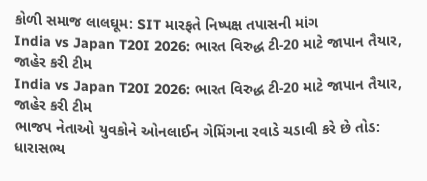કોળી સમાજ લાલઘૂમ: SIT મારફતે નિષ્પક્ષ તપાસની માંગ
India vs Japan T20I 2026: ભારત વિરુદ્ધ ટી-20 માટે જાપાન તૈયાર, જાહેર કરી ટીમ
India vs Japan T20I 2026: ભારત વિરુદ્ધ ટી-20 માટે જાપાન તૈયાર, જાહેર કરી ટીમ
ભાજપ નેતાઓ યુવકોને ઓનલાઈન ગેમિંગના રવાડે ચડાવી કરે છે તોડ: ધારાસભ્ય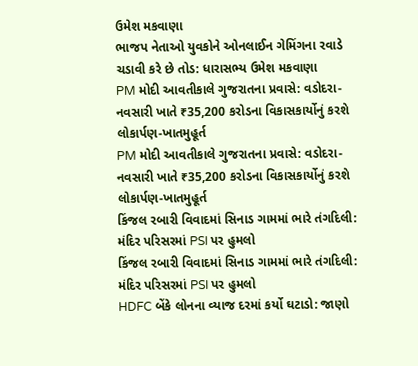ઉમેશ મકવાણા
ભાજપ નેતાઓ યુવકોને ઓનલાઈન ગેમિંગના રવાડે ચડાવી કરે છે તોડ: ધારાસભ્ય ઉમેશ મકવાણા
PM મોદી આવતીકાલે ગુજરાતના પ્રવાસે: વડોદરા-નવસારી ખાતે ₹35,200 કરોડના વિકાસકાર્યોનું કરશે લોકાર્પણ-ખાતમુહૂર્ત
PM મોદી આવતીકાલે ગુજરાતના પ્રવાસે: વડોદરા-નવસારી ખાતે ₹35,200 કરોડના વિકાસકાર્યોનું કરશે લોકાર્પણ-ખાતમુહૂર્ત
કિંજલ રબારી વિવાદમાં સિનાડ ગામમાં ભારે તંગદિલી: મંદિર પરિસરમાં PSI પર હુમલો
કિંજલ રબારી વિવાદમાં સિનાડ ગામમાં ભારે તંગદિલી: મંદિર પરિસરમાં PSI પર હુમલો
HDFC બેંકે લોનના વ્યાજ દરમાં કર્યો ઘટાડો: જાણો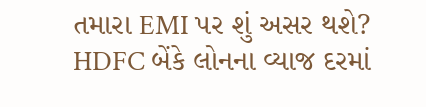તમારા EMI પર શું અસર થશે?
HDFC બેંકે લોનના વ્યાજ દરમાં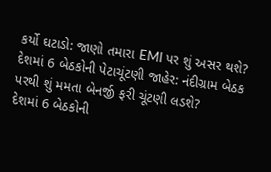કર્યો ઘટાડો: જાણો તમારા EMI પર શું અસર થશે?
દેશમાં 6 બેઠકોની પેટાચૂંટણી જાહેર: નંદીગ્રામ બેઠક પરથી શું મમતા બેનર્જી ફરી ચૂંટણી લડશે?
દેશમાં 6 બેઠકોની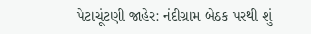પેટાચૂંટણી જાહેર: નંદીગ્રામ બેઠક પરથી શું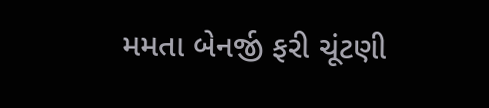મમતા બેનર્જી ફરી ચૂંટણી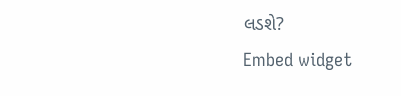લડશે?
Embed widget